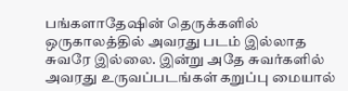பங்களாதேஷின் தெருக்களில் ஒருகாலத்தில் அவரது படம் இல்லாத சுவரே இல்லை. இன்று அதே சுவர்களில் அவரது உருவப்படங்கள் கறுப்பு மையால்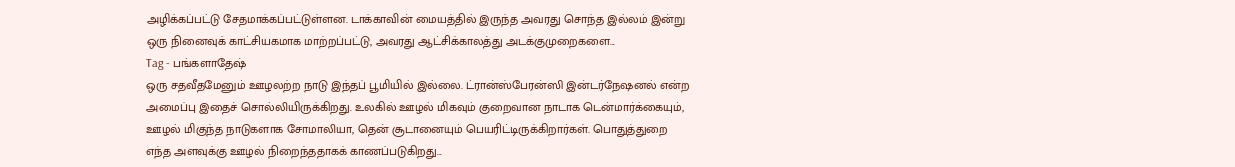அழிக்கப்பட்டு சேதமாக்கப்பட்டுள்ளன. டாக்காவின் மையத்தில் இருந்த அவரது சொந்த இல்லம் இன்று ஒரு நினைவுக் காட்சியகமாக மாற்றப்பட்டு, அவரது ஆட்சிக்காலத்து அடக்குமுறைகளை...
Tag - பங்களாதேஷ்
ஒரு சதவீதமேனும் ஊழலற்ற நாடு இந்தப் பூமியில் இல்லை. ட்ரான்ஸ்பேரன்ஸி இன்டர்நேஷனல் என்ற அமைப்பு இதைச் சொல்லியிருக்கிறது. உலகில் ஊழல் மிகவும் குறைவான நாடாக டென்மார்க்கையும், ஊழல் மிகுந்த நாடுகளாக சோமாலியா, தென் சூடானையும் பெயரிட்டிருக்கிறார்கள். பொதுத்துறை எந்த அளவுக்கு ஊழல் நிறைந்ததாகக் காணப்படுகிறது...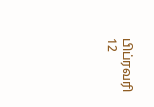பிப்ரவரி 12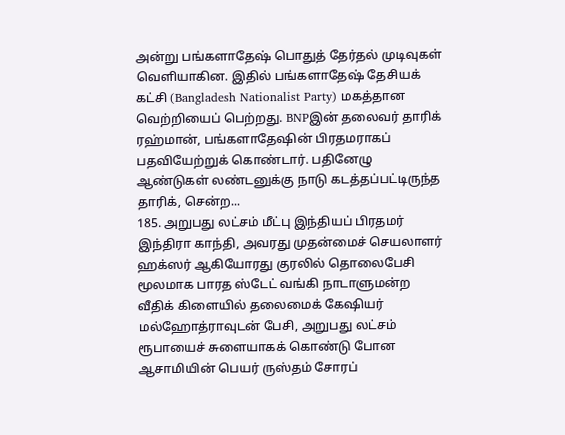அன்று பங்களாதேஷ் பொதுத் தேர்தல் முடிவுகள் வெளியாகின. இதில் பங்களாதேஷ் தேசியக் கட்சி (Bangladesh Nationalist Party) மகத்தான வெற்றியைப் பெற்றது. BNPஇன் தலைவர் தாரிக் ரஹ்மான், பங்களாதேஷின் பிரதமராகப் பதவியேற்றுக் கொண்டார். பதினேழு ஆண்டுகள் லண்டனுக்கு நாடு கடத்தப்பட்டிருந்த தாரிக், சென்ற...
185. அறுபது லட்சம் மீட்பு இந்தியப் பிரதமர் இந்திரா காந்தி, அவரது முதன்மைச் செயலாளர் ஹக்ஸர் ஆகியோரது குரலில் தொலைபேசி மூலமாக பாரத ஸ்டேட் வங்கி நாடாளுமன்ற வீதிக் கிளையில் தலைமைக் கேஷியர் மல்ஹோத்ராவுடன் பேசி, அறுபது லட்சம் ரூபாயைச் சுளையாகக் கொண்டு போன ஆசாமியின் பெயர் ருஸ்தம் சோரப்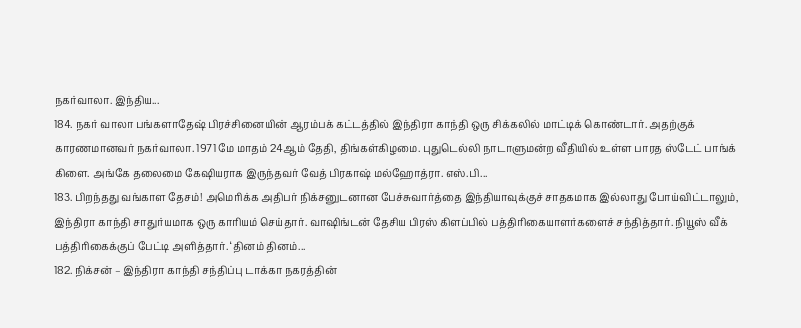நகர்வாலா. இந்திய...
184. நகர் வாலா பங்களாதேஷ் பிரச்சினையின் ஆரம்பக் கட்டத்தில் இந்திரா காந்தி ஒரு சிக்கலில் மாட்டிக் கொண்டார். அதற்குக் காரணமானவர் நகர்வாலா. 1971 மே மாதம் 24ஆம் தேதி, திங்கள்கிழமை. புதுடெல்லி நாடாளுமன்ற வீதியில் உள்ள பாரத ஸ்டேட் பாங்க் கிளை. அங்கே தலைமை கேஷியராக இருந்தவர் வேத் பிரகாஷ் மல்ஹோத்ரா. எஸ்.பி...
183. பிறந்தது வங்காள தேசம்! அமெரிக்க அதிபர் நிக்சனுடனான பேச்சுவார்த்தை இந்தியாவுக்குச் சாதகமாக இல்லாது போய்விட்டாலும், இந்திரா காந்தி சாதுர்யமாக ஒரு காரியம் செய்தார். வாஷிங்டன் தேசிய பிரஸ் கிளப்பில் பத்திரிகையாளர்களைச் சந்தித்தார். நியூஸ் வீக் பத்திரிகைக்குப் பேட்டி அளித்தார். ‘தினம் தினம்...
182. நிக்சன் – இந்திரா காந்தி சந்திப்பு டாக்கா நகரத்தின்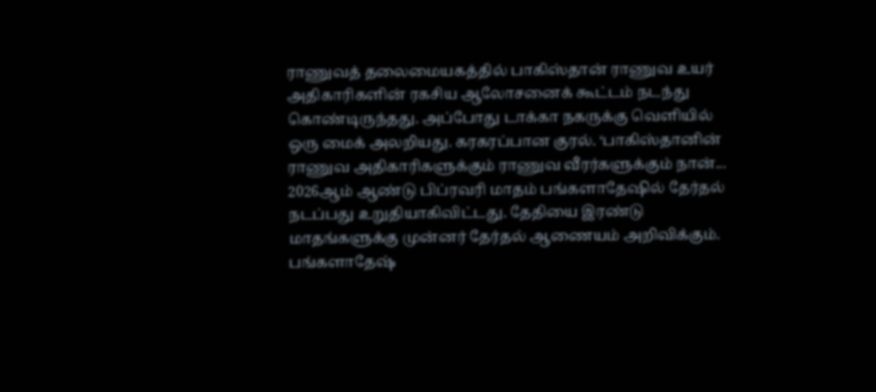ராணுவத் தலைமையகத்தில் பாகிஸ்தான் ராணுவ உயர் அதிகாரிகளின் ரகசிய ஆலோசனைக் கூட்டம் நடந்து கொண்டிருந்தது. அப்போது டாக்கா நகருக்கு வெளியில் ஒரு மைக் அலறியது. கரகரப்பான குரல். ‘பாகிஸ்தானின் ராணுவ அதிகாரிகளுக்கும் ராணுவ வீரர்களுக்கும் நான்...
2026ஆம் ஆண்டு பிப்ரவரி மாதம் பங்களாதேஷில் தேர்தல் நடப்பது உறுதியாகிவிட்டது. தேதியை இரண்டு மாதங்களுக்கு முன்னர் தேர்தல் ஆணையம் அறிவிக்கும். பங்களாதேஷ்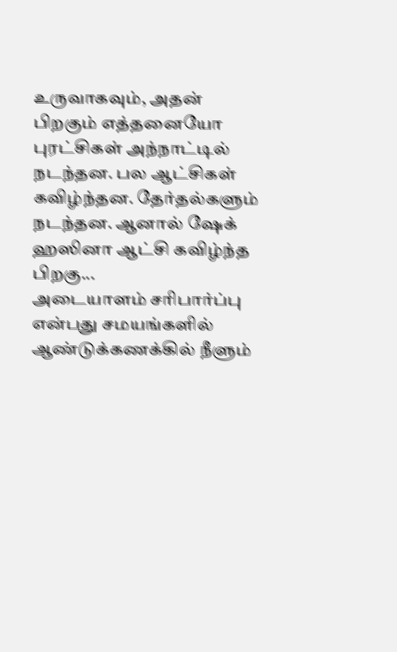உருவாகவும், அதன் பிறகும் எத்தனையோ புரட்சிகள் அந்நாட்டில் நடந்தன. பல ஆட்சிகள் கவிழ்ந்தன. தேர்தல்களும் நடந்தன. ஆனால் ஷேக் ஹஸினா ஆட்சி கவிழ்ந்த பிறகு...
அடையாளம் சரிபார்ப்பு என்பது சமயங்களில் ஆண்டுக்கணக்கில் நீளும்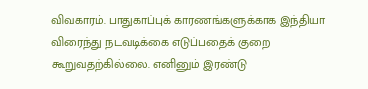விவகாரம். பாதுகாப்புக் காரணங்களுக்காக இந்தியா விரைந்து நடவடிக்கை எடுப்பதைக் குறை கூறுவதற்கில்லை. எனினும் இரண்டு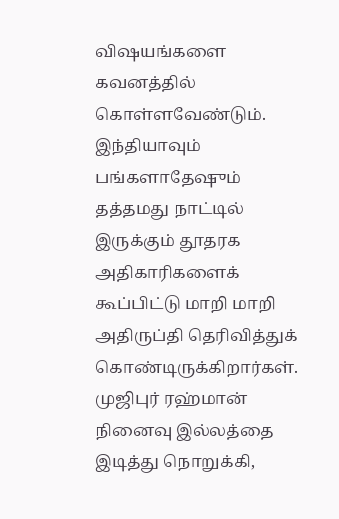விஷயங்களை கவனத்தில் கொள்ளவேண்டும்.
இந்தியாவும் பங்களாதேஷும் தத்தமது நாட்டில் இருக்கும் தூதரக அதிகாரிகளைக் கூப்பிட்டு மாறி மாறி அதிருப்தி தெரிவித்துக் கொண்டிருக்கிறார்கள். முஜிபுர் ரஹ்மான் நினைவு இல்லத்தை இடித்து நொறுக்கி,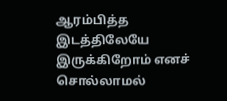ஆரம்பித்த இடத்திலேயே இருக்கிறோம் எனச் சொல்லாமல்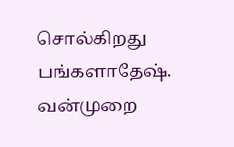சொல்கிறது பங்களாதேஷ். வன்முறை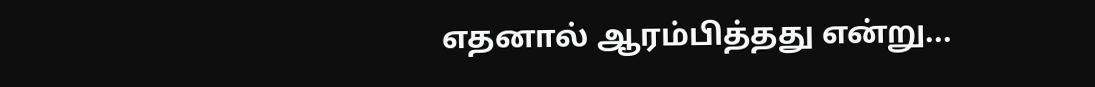எதனால் ஆரம்பித்தது என்று...